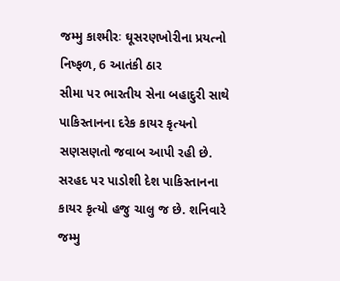જમ્મુ કાશ્મીરઃ ઘૂસરણખોરીના પ્રયત્નો નિષ્ફળ, 6 આતંકી ઠાર
સીમા પર ભારતીય સેના બહાદુરી સાથે પાકિસ્તાનના દરેક કાયર કૃત્યનો સણસણતો જવાબ આપી રહી છે.
સરહદ પર પાડોશી દેશ પાકિસ્તાનના કાયર કૃત્યો હજુ ચાલુ જ છે. શનિવારે જમ્મુ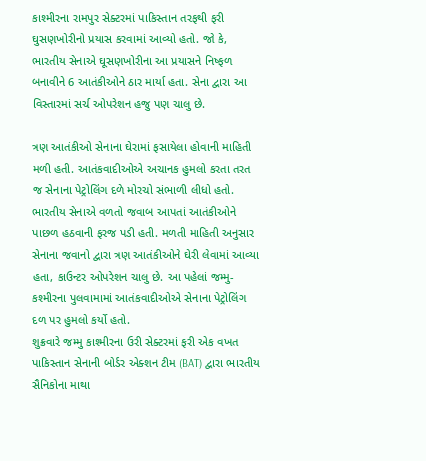કાશ્મીરના રામપુર સેક્ટરમાં પાકિસ્તાન તરફથી ફરી ઘુસણખોરીનો પ્રયાસ કરવામાં આવ્યો હતો. જો કે, ભારતીય સેનાએ ઘૂસણખોરીના આ પ્રયાસને નિષ્ફળ બનાવીને 6 આતંકીઓને ઠાર માર્યા હતા. સેના દ્વારા આ વિસ્તારમાં સર્ચ ઓપરેશન હજુ પણ ચાલુ છે.

ત્રણ આતંકીઓ સેનાના ઘેરામાં ફસાયેલા હોવાની માહિતી મળી હતી. આતંકવાદીઓએ અચાનક હુમલો કરતા તરત જ સેનાના પેટ્રોલિંગ દળે મોરચો સંભાળી લીધો હતો. ભારતીય સેનાએ વળતો જવાબ આપતાં આતંકીઓને પાછળ હઠવાની ફરજ પડી હતી. મળતી માહિતી અનુસાર સેનાના જવાનો દ્વારા ત્રણ આતંકીઓને ઘેરી લેવામાં આવ્યા હતા, કાઉન્ટર ઓપરેશન ચાલુ છે. આ પહેલાં જમ્મુ-કશ્મીરના પુલવામામાં આતંકવાદીઓએ સેનાના પેટ્રોલિંગ દળ પર હુમલો કર્યો હતો.
શુક્રવારે જમ્મુ કાશ્મીરના ઉરી સેક્ટરમાં ફરી એક વખત પાકિસ્તાન સેનાની બોર્ડર એક્શન ટીમ (BAT) દ્વારા ભારતીય સૈનિકોના માથા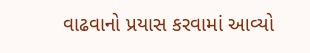વાઢવાનો પ્રયાસ કરવામાં આવ્યો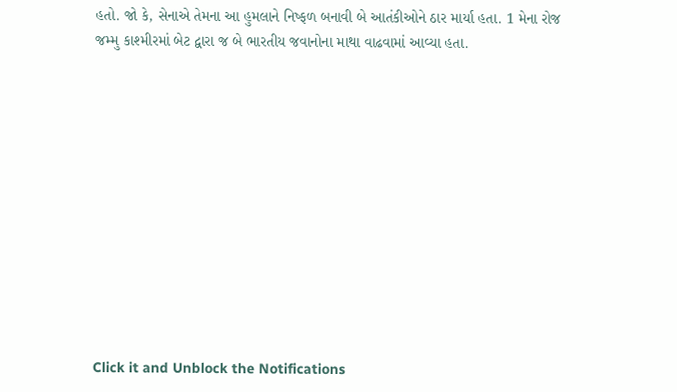હતો. જો કે, સેનાએ તેમના આ હુમલાને નિષ્ફળ બનાવી બે આતંકીઓને ઠાર માર્યા હતા. 1 મેના રોજ જમ્મુ કાશ્મીરમાં બેટ દ્વારા જ બે ભારતીય જવાનોના માથા વાઢવામાં આવ્યા હતા.












Click it and Unblock the Notifications